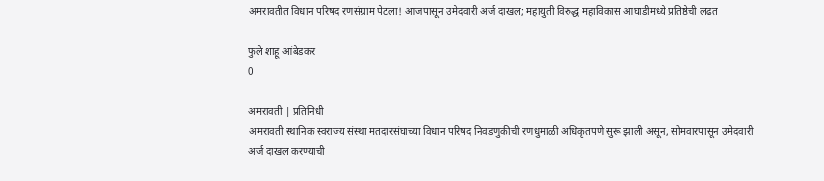अमरावतीत विधान परिषद रणसंग्राम पेटला! आजपासून उमेदवारी अर्ज दाखल; महायुती विरुद्ध महाविकास आघाडीमध्ये प्रतिष्ठेची लढत

फुले शाहू आंबेडकर
0

अमरावती | प्रतिनिधी
अमरावती स्थानिक स्वराज्य संस्था मतदारसंघाच्या विधान परिषद निवडणुकीची रणधुमाळी अधिकृतपणे सुरू झाली असून, सोमवारपासून उमेदवारी अर्ज दाखल करण्याची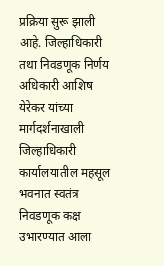प्रक्रिया सुरू झाली आहे. जिल्हाधिकारी तथा निवडणूक निर्णय अधिकारी आशिष येरेकर यांच्या मार्गदर्शनाखाली जिल्हाधिकारी कार्यालयातील महसूल भवनात स्वतंत्र निवडणूक कक्ष उभारण्यात आला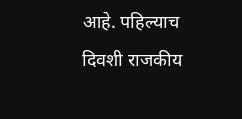आहे. पहिल्याच दिवशी राजकीय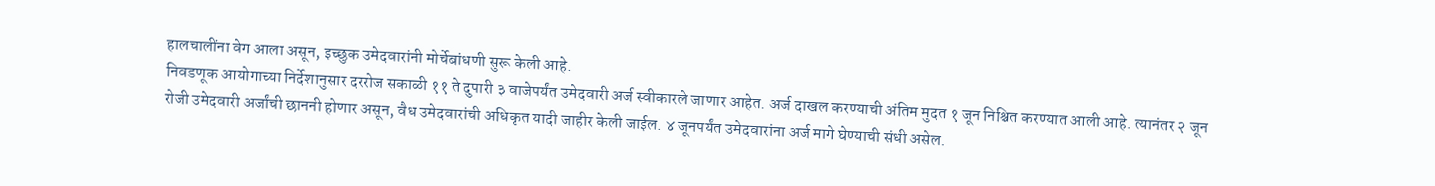हालचालींना वेग आला असून, इच्छुक उमेदवारांनी मोर्चेबांधणी सुरू केली आहे.
निवडणूक आयोगाच्या निर्देशानुसार दररोज सकाळी ११ ते दुपारी ३ वाजेपर्यंत उमेदवारी अर्ज स्वीकारले जाणार आहेत. अर्ज दाखल करण्याची अंतिम मुदत १ जून निश्चित करण्यात आली आहे. त्यानंतर २ जून रोजी उमेदवारी अर्जांची छाननी होणार असून, वैध उमेदवारांची अधिकृत यादी जाहीर केली जाईल. ४ जूनपर्यंत उमेदवारांना अर्ज मागे घेण्याची संधी असेल.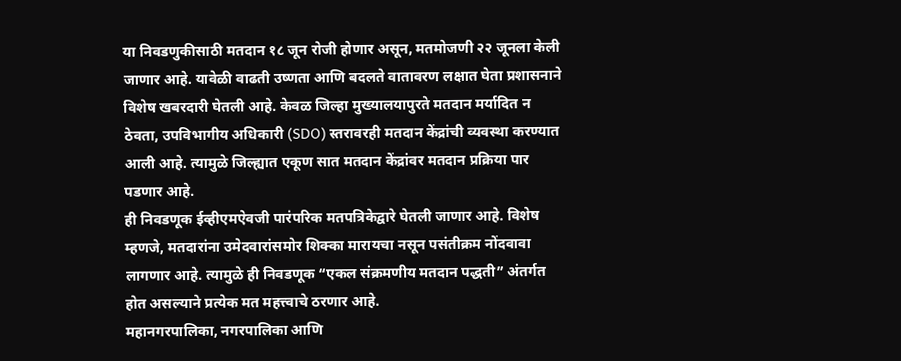या निवडणुकीसाठी मतदान १८ जून रोजी होणार असून, मतमोजणी २२ जूनला केली जाणार आहे. यावेळी वाढती उष्णता आणि बदलते वातावरण लक्षात घेता प्रशासनाने विशेष खबरदारी घेतली आहे. केवळ जिल्हा मुख्यालयापुरते मतदान मर्यादित न ठेवता, उपविभागीय अधिकारी (SDO) स्तरावरही मतदान केंद्रांची व्यवस्था करण्यात आली आहे. त्यामुळे जिल्ह्यात एकूण सात मतदान केंद्रांवर मतदान प्रक्रिया पार पडणार आहे.
ही निवडणूक ईव्हीएमऐवजी पारंपरिक मतपत्रिकेद्वारे घेतली जाणार आहे. विशेष म्हणजे, मतदारांना उमेदवारांसमोर शिक्का मारायचा नसून पसंतीक्रम नोंदवावा लागणार आहे. त्यामुळे ही निवडणूक “एकल संक्रमणीय मतदान पद्धती” अंतर्गत होत असल्याने प्रत्येक मत महत्त्वाचे ठरणार आहे.
महानगरपालिका, नगरपालिका आणि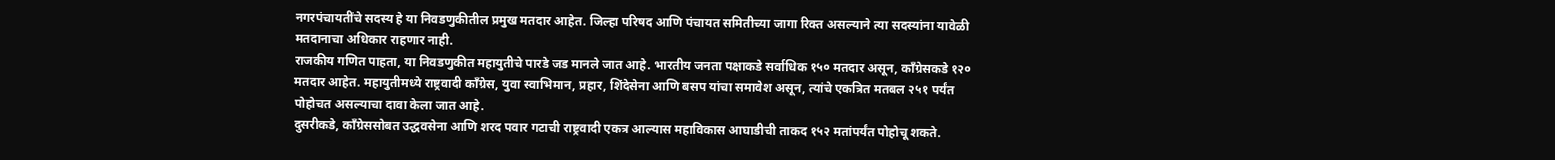नगरपंचायतींचे सदस्य हे या निवडणुकीतील प्रमुख मतदार आहेत. जिल्हा परिषद आणि पंचायत समितीच्या जागा रिक्त असल्याने त्या सदस्यांना यावेळी मतदानाचा अधिकार राहणार नाही.
राजकीय गणित पाहता, या निवडणुकीत महायुतीचे पारडे जड मानले जात आहे. भारतीय जनता पक्षाकडे सर्वाधिक १५० मतदार असून, काँग्रेसकडे १२० मतदार आहेत. महायुतीमध्ये राष्ट्रवादी काँग्रेस, युवा स्वाभिमान, प्रहार, शिंदेसेना आणि बसप यांचा समावेश असून, त्यांचे एकत्रित मतबल २५१ पर्यंत पोहोचत असल्याचा दावा केला जात आहे.
दुसरीकडे, काँग्रेससोबत उद्धवसेना आणि शरद पवार गटाची राष्ट्रवादी एकत्र आल्यास महाविकास आघाडीची ताकद १५२ मतांपर्यंत पोहोचू शकते.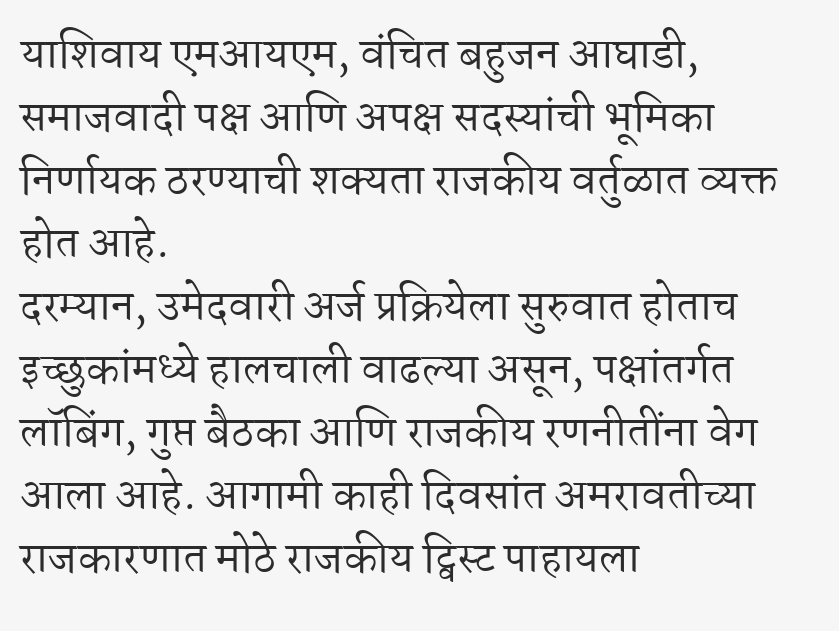याशिवाय एमआयएम, वंचित बहुजन आघाडी, समाजवादी पक्ष आणि अपक्ष सदस्यांची भूमिका निर्णायक ठरण्याची शक्यता राजकीय वर्तुळात व्यक्त होत आहे.
दरम्यान, उमेदवारी अर्ज प्रक्रियेला सुरुवात होताच इच्छुकांमध्ये हालचाली वाढल्या असून, पक्षांतर्गत लॉबिंग, गुप्त बैठका आणि राजकीय रणनीतींना वेग आला आहे. आगामी काही दिवसांत अमरावतीच्या राजकारणात मोठे राजकीय ट्विस्ट पाहायला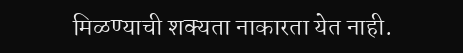मिळण्याची शक्यता नाकारता येत नाही.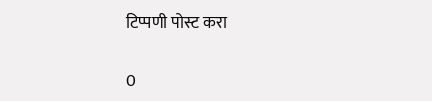टिप्पणी पोस्ट करा

0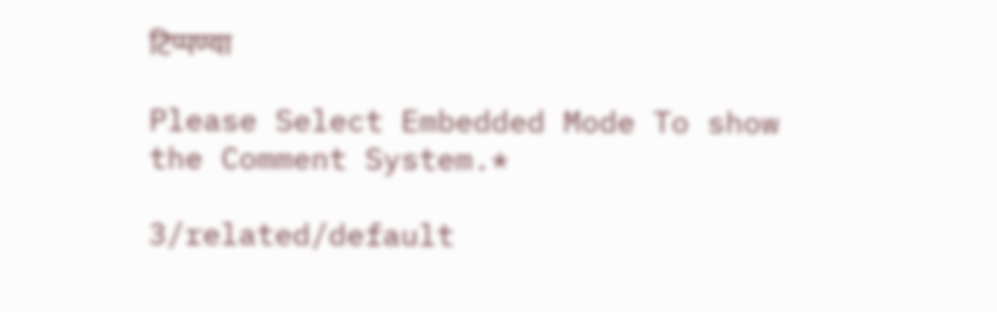टिप्पण्या

Please Select Embedded Mode To show the Comment System.*

3/related/default